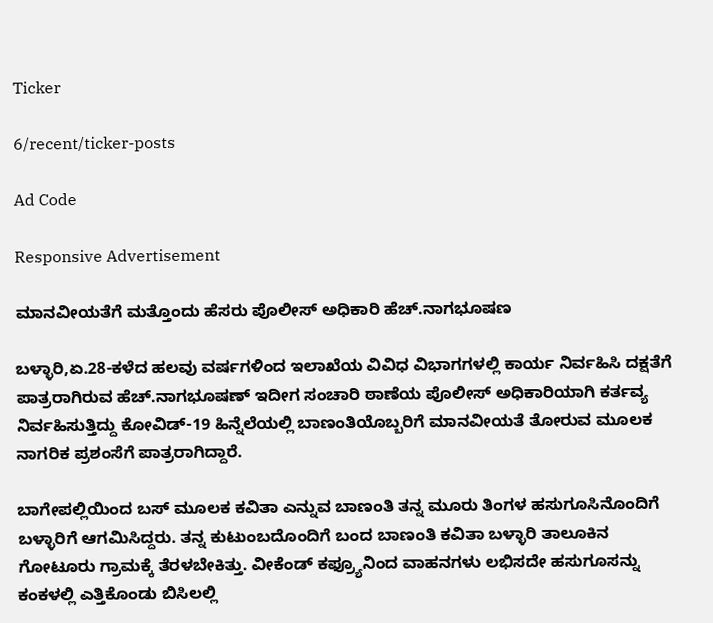Ticker

6/recent/ticker-posts

Ad Code

Responsive Advertisement

ಮಾನವೀಯತೆಗೆ ಮತ್ತೊಂದು ಹೆಸರು ಪೊಲೀಸ್ ಅಧಿಕಾರಿ ಹೆಚ್.ನಾಗಭೂಷಣ

ಬಳ್ಳಾರಿ,ಏ.28-ಕಳೆದ ಹಲವು ವರ್ಷಗಳಿಂದ ಇಲಾಖೆಯ ವಿವಿಧ ವಿಭಾಗಗಳಲ್ಲಿ ಕಾರ್ಯ ನಿರ್ವಹಿಸಿ ದಕ್ಷತೆಗೆ ಪಾತ್ರರಾಗಿರುವ ಹೆಚ್.ನಾಗಭೂಷಣ್ ಇದೀಗ ಸಂಚಾರಿ ಠಾಣೆಯ ಪೊಲೀಸ್ ಅಧಿಕಾರಿಯಾಗಿ ಕರ್ತವ್ಯ ನಿರ್ವಹಿಸುತ್ತಿದ್ದು ಕೋವಿಡ್-19 ಹಿನ್ನೆಲೆಯಲ್ಲಿ ಬಾಣಂತಿಯೊಬ್ಬರಿಗೆ ಮಾನವೀಯತೆ ತೋರುವ ಮೂಲಕ ನಾಗರಿಕ ಪ್ರಶಂಸೆಗೆ ಪಾತ್ರರಾಗಿದ್ದಾರೆ.

ಬಾಗೇಪಲ್ಲಿಯಿಂದ ಬಸ್ ಮೂಲಕ ಕವಿತಾ ಎನ್ನುವ ಬಾಣಂತಿ ತನ್ನ ಮೂರು ತಿಂಗಳ ಹಸುಗೂಸಿನೊಂದಿಗೆ ಬಳ್ಳಾರಿಗೆ ಆಗಮಿಸಿದ್ದರು. ತನ್ನ ಕುಟುಂಬದೊಂದಿಗೆ ಬಂದ ಬಾಣಂತಿ ಕವಿತಾ ಬಳ್ಳಾರಿ ತಾಲೂಕಿನ ಗೋಟೂರು ಗ್ರಾಮಕ್ಕೆ ತೆರಳಬೇಕಿತ್ತು. ವೀಕೆಂಡ್ ಕಫ್ರ್ಯೂನಿಂದ ವಾಹನಗಳು ಲಭಿಸದೇ ಹಸುಗೂಸನ್ನು ಕಂಕಳಲ್ಲಿ ಎತ್ತಿಕೊಂಡು ಬಿಸಿಲಲ್ಲಿ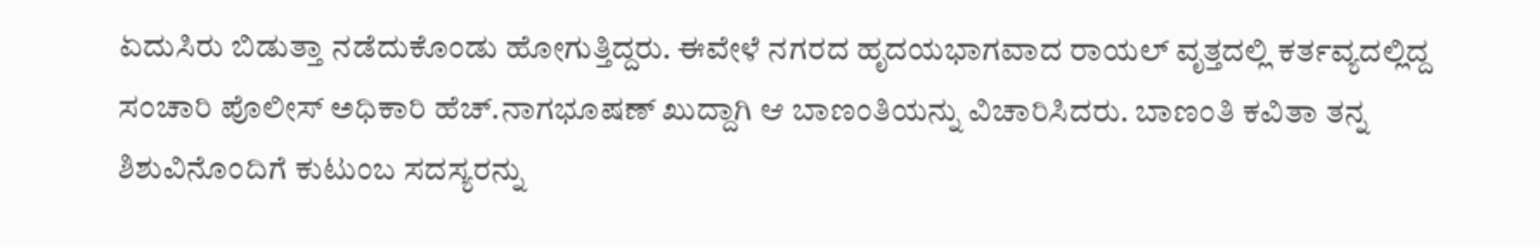ಏದುಸಿರು ಬಿಡುತ್ತಾ ನಡೆದುಕೊಂಡು ಹೋಗುತ್ತಿದ್ದರು. ಈವೇಳೆ ನಗರದ ಹೃದಯಭಾಗವಾದ ರಾಯಲ್ ವೃತ್ತದಲ್ಲಿ ಕರ್ತವ್ಯದಲ್ಲಿದ್ದ ಸಂಚಾರಿ ಪೊಲೀಸ್ ಅಧಿಕಾರಿ ಹೆಚ್.ನಾಗಭೂಷಣ್ ಖುದ್ದಾಗಿ ಆ ಬಾಣಂತಿಯನ್ನು ವಿಚಾರಿಸಿದರು. ಬಾಣಂತಿ ಕವಿತಾ ತನ್ನ ಶಿಶುವಿನೊಂದಿಗೆ ಕುಟುಂಬ ಸದಸ್ಯರನ್ನು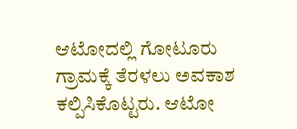ಆಟೋದಲ್ಲಿ ಗೋಟೂರು ಗ್ರಾಮಕ್ಕೆ ತೆರಳಲು ಅವಕಾಶ ಕಲ್ಪಿಸಿಕೊಟ್ಟರು. ಆಟೋ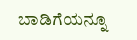ಬಾಡಿಗೆಯನ್ನೂ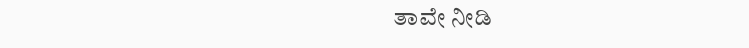ತಾವೇ ನೀಡಿ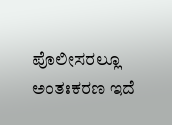ಪೊಲೀಸರಲ್ಲೂ ಅಂತಃಕರಣ ಇದೆ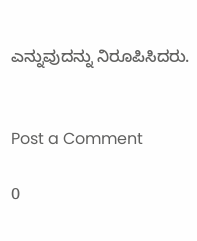ಎನ್ನುವುದನ್ನು ನಿರೂಪಿಸಿದರು.


Post a Comment

0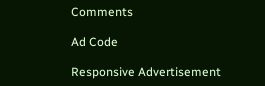Comments

Ad Code

Responsive Advertisement